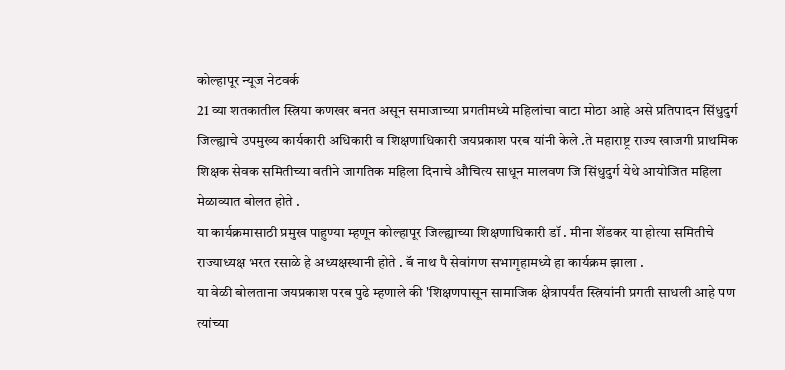कोल्हापूर न्यूज नेटवर्क
21 व्या शतकातील स्त्रिया कणखर बनत असून समाजाच्या प्रगतीमध्ये महिलांचा वाटा मोठा आहे असे प्रतिपादन सिंधुदुर्ग जिल्ह्याचे उपमुख्य कार्यकारी अधिकारी व शिक्षणाधिकारी जयप्रकाश परब यांनी केले .ते महाराष्ट्र राज्य खाजगी प्राथमिक शिक्षक सेवक समितीच्या वतीने जागतिक महिला दिनाचे औचित्य साधून मालवण जि सिंधुदुर्ग येथे आयोजित महिला मेळाव्यात बोलत होते .
या कार्यक्रमासाठी प्रमुख पाहुण्या म्हणून कोल्हापूर जिल्ह्याच्या शिक्षणाधिकारी डॉ . मीना शेंडकर या होत्या समितीचे राज्याध्यक्ष भरत रसाळे हे अध्यक्षस्थानी होते . बॅ नाथ पै सेवांगण सभागृहामध्ये हा कार्यक्रम झाला .
या वेळी बोलताना जयप्रकाश परब पुढे म्हणाले की 'शिक्षणपासून सामाजिक क्षेत्रापर्यंत स्त्रियांनी प्रगती साधली आहे पण त्यांच्या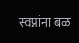स्वप्नांना बळ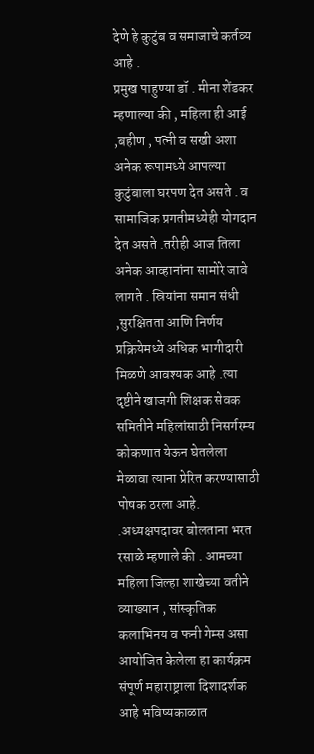देणे हे कुटुंब व समाजाचे कर्तव्य आहे .
प्रमुख पाहुण्या डॉ . मीना शेंडकर म्हणाल्या की , महिला ही आई ,बहीण , पत्नी व सखी अशा अनेक रूपामध्ये आपल्या कुटुंबाला घरपण देत असते . व सामाजिक प्रगतीमध्येही योगदान देत असते .तरीही आज तिला अनेक आव्हानांना सामोरे जावे लागते . स्रियांना समान संधी ,सुरक्षितता आणि निर्णय प्रक्रियेमध्ये अधिक भागीदारी मिळणे आवश्यक आहे .त्या दृष्टीने खाजगी शिक्षक सेवक समितीने महिलांसाठी निसर्गरम्य कोकणात येऊन घेतलेला मेळावा त्याना प्रेरित करण्यासाठी पोषक ठरला आहे.
.अध्यक्षपदावर बोलताना भरत रसाळे म्हणाले की . आमच्या महिला जिल्हा शाखेच्या वतीने व्याख्यान , सांस्कृतिक कलाभिनय व फनी गेम्स असा आयोजित केलेला हा कार्यक्रम संपूर्ण महाराष्ट्राला दिशादर्शक आहे भविष्यकाळात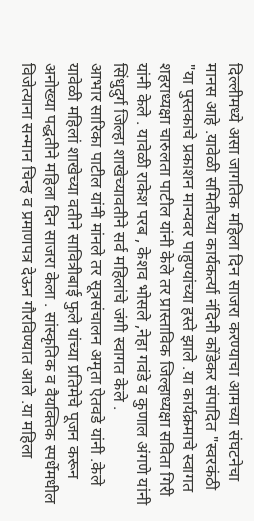दिल्लीमध्ये असा जागतिक महिला दिन साजरा करण्याचा आमच्या संघटनेचा मानस आहे .यावेळी समितीच्या कार्यकर्त्या नंदिनी कोंडेकर संपादित "स्वरकंठी "या पुस्तकाचे प्रकाशन मान्यवर पाहुण्यांच्या हस्ते झाले .या कार्यक्रमाचे स्वागत शहराध्यक्षा चारुलता पाटील यांनी केले तर प्रास्ताविक जिल्हाध्यक्षा सविता गिरी यांनी केले . यावेळी राकेश परब , केशव भोसले ,नेहा गवंडे व कुणाल अंगणे यांनी सिंधुदुर्ग जिल्हा शाखेच्यावतीने सर्व महिलांचे जंगी स्वागत केले .
आभार सारिका पाटील यांनी मांनले तर सूत्रसंचालन अमृता ऐतवडे यांनी .केले यावेळी महिलां शाखेच्या वतीने सावित्रीबाई फुले यांच्या प्रतिमेचे पूजन करून अनोख्या पद्धतीने महिला दिन साजरा केला . सांस्कृतिक व वैयक्तिक स्पर्धेमधील विजेत्याना सन्मान चिन्ह व प्रमाणपत्र देऊन गौरविण्यात आले .या महिला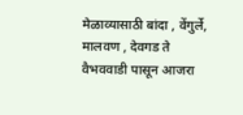मेळाव्यासाठी बांदा , वेंगुर्ले, मालवण , देवगड ते वैभववाडी पासून आजरा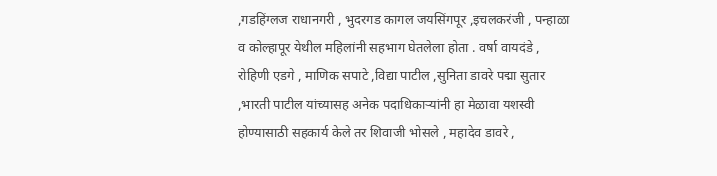,गडहिंग्लज राधानगरी , भुदरगड कागल जयसिंगपूर ,इचलकरंजी , पन्हाळा व कोल्हापूर येथील महिलांनी सहभाग घेतलेला होता . वर्षा वायदंडे , रोहिणी एडगे , माणिक सपाटे ,विद्या पाटील ,सुनिता डावरे पद्मा सुतार ,भारती पाटील यांच्यासह अनेक पदाधिकाऱ्यांनी हा मेळावा यशस्वी होण्यासाठी सहकार्य केले तर शिवाजी भोसले , महादेव डावरे ,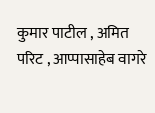कुमार पाटील , अमित परिट , आप्पासाहेब वागरे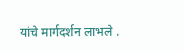यांचे मार्गदर्शन लाभले .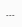---